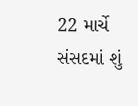22 માર્ચે સંસદમાં શું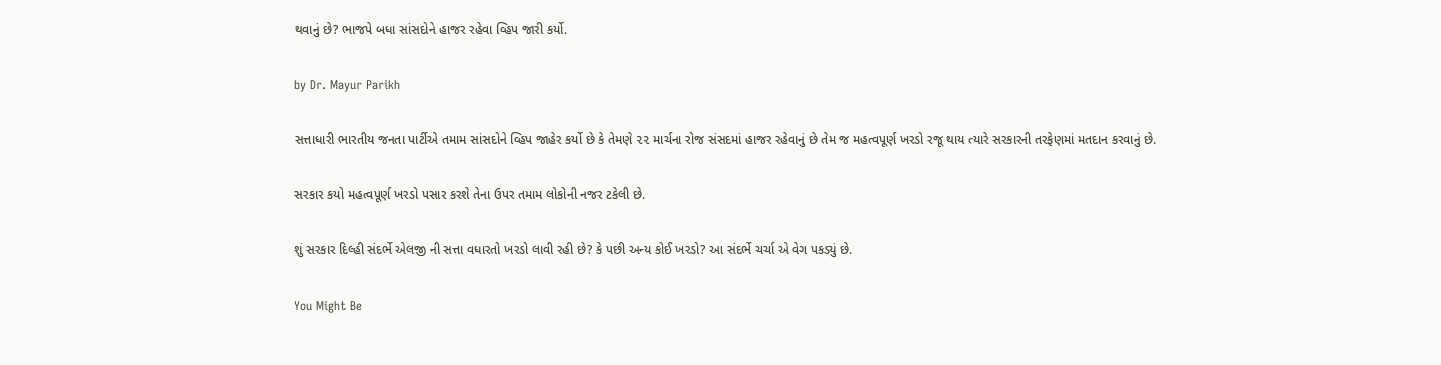થવાનું છે? ભાજપે બધા સાંસદોને હાજર રહેવા વ્હિપ જારી કર્યો.

by Dr. Mayur Parikh

સત્તાધારી ભારતીય જનતા પાર્ટીએ તમામ સાંસદોને વ્હિપ જાહેર કર્યો છે કે તેમણે ૨૨ માર્ચના રોજ સંસદમાં હાજર રહેવાનું છે તેમ જ મહત્વપૂર્ણ ખરડો રજૂ થાય ત્યારે સરકારની તરફેણમાં મતદાન કરવાનું છે.

સરકાર કયો મહત્વપૂર્ણ ખરડો પસાર કરશે તેના ઉપર તમામ લોકોની નજર ટકેલી છે.

શું સરકાર દિલ્હી સંદર્ભે એલજી ની સત્તા વધારતો ખરડો લાવી રહી છે? કે પછી અન્ય કોઈ ખરડો? આ સંદર્ભે ચર્ચા એ વેગ પકડ્યું છે.

You Might Be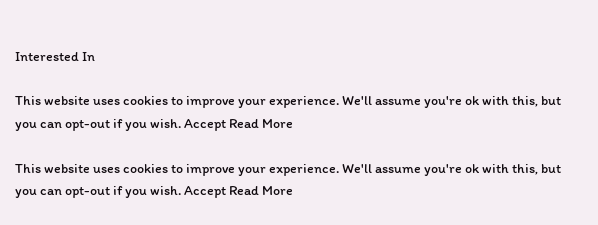Interested In

This website uses cookies to improve your experience. We'll assume you're ok with this, but you can opt-out if you wish. Accept Read More

This website uses cookies to improve your experience. We'll assume you're ok with this, but you can opt-out if you wish. Accept Read More